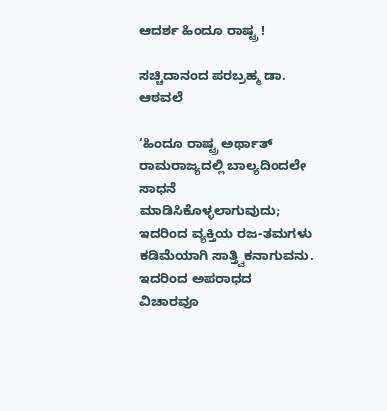ಆದರ್ಶ ಹಿಂದೂ ರಾಷ್ಟ್ರ !

ಸಚ್ಚಿದಾನಂದ ಪರಬ್ರಹ್ಮ ಡಾ. ಆಠವಲೆ

‘ಹಿಂದೂ ರಾಷ್ಟ್ರ ಅರ್ಥಾತ್‌ ರಾಮರಾಜ್ಯದಲ್ಲಿ ಬಾಲ್ಯದಿಂದಲೇ ಸಾಧನೆ ಮಾಡಿಸಿಕೊಳ್ಳಲಾಗುವುದು; ಇದರಿಂದ ವ್ಯಕ್ತಿಯ ರಜ-ತಮಗಳು ಕಡಿಮೆಯಾಗಿ ಸಾತ್ತ್ವಿಕನಾಗುವನು. ಇದರಿಂದ ಅಪರಾಧದ ವಿಚಾರವೂ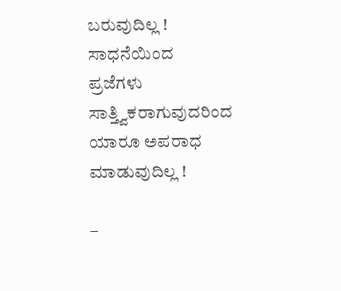ಬರುವುದಿಲ್ಲ ! ಸಾಧನೆಯಿಂದ ಪ್ರಜೆಗಳು ಸಾತ್ತ್ವಿಕರಾಗುವುದರಿಂದ ಯಾರೂ ಅಪರಾಧ ಮಾಡುವುದಿಲ್ಲ !

–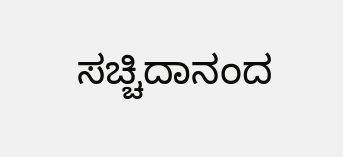ಸಚ್ಚಿದಾನಂದ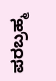ಪರಬ್ರಹ್ಮ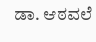ಡಾ. ಆಠವಲೆ